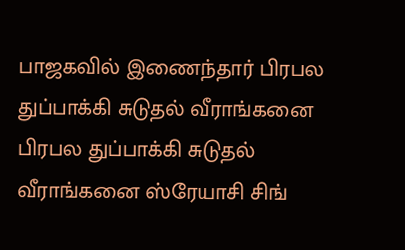பாஜகவில் இணைந்தார் பிரபல துப்பாக்கி சுடுதல் வீராங்கனை
பிரபல துப்பாக்கி சுடுதல் வீராங்கனை ஸ்ரேயாசி சிங்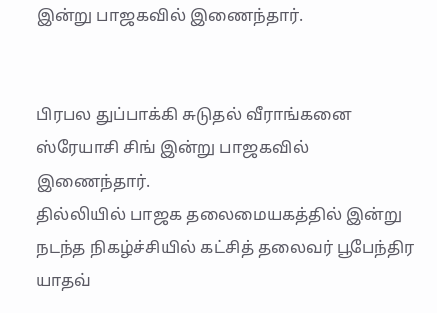இன்று பாஜகவில் இணைந்தார்.


பிரபல துப்பாக்கி சுடுதல் வீராங்கனை ஸ்ரேயாசி சிங் இன்று பாஜகவில் இணைந்தார்.
தில்லியில் பாஜக தலைமையகத்தில் இன்று நடந்த நிகழ்ச்சியில் கட்சித் தலைவர் பூபேந்திர யாதவ்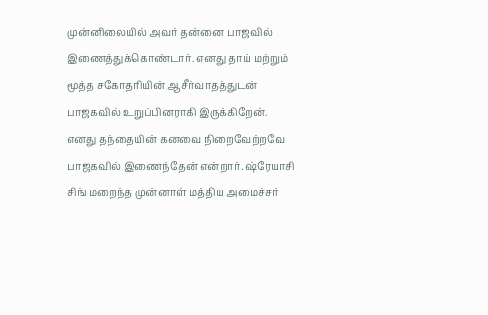முன்னிலையில் அவர் தன்னை பாஜவில் இணைத்துக்கொண்டார். எனது தாய் மற்றும் மூத்த சகோதரியின் ஆசீர்வாதத்துடன் பாஜகவில் உறுப்பினராகி இருக்கிறேன்.
எனது தந்தையின் கனவை நிறைவேற்றவே பாஜகவில் இணைந்தேன் என்றார். ஷ்ரேயாசி சிங் மறைந்த முன்னாள் மத்திய அமைச்சர்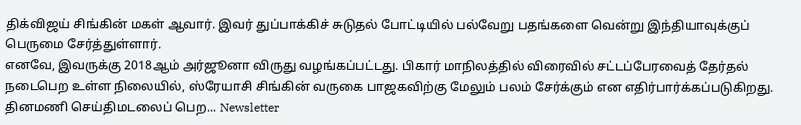திக்விஜய் சிங்கின் மகள் ஆவார். இவர் துப்பாக்கிச் சுடுதல் போட்டியில் பல்வேறு பதங்களை வென்று இந்தியாவுக்குப் பெருமை சேர்த்துள்ளார்.
எனவே, இவருக்கு 2018ஆம் அர்ஜூனா விருது வழங்கப்பட்டது. பிகார் மாநிலத்தில் விரைவில் சட்டப்பேரவைத் தேர்தல் நடைபெற உள்ள நிலையில், ஸ்ரேயாசி சிங்கின் வருகை பாஜகவிற்கு மேலும் பலம் சேர்க்கும் என எதிர்பார்க்கப்படுகிறது.
தினமணி செய்திமடலைப் பெற... Newsletter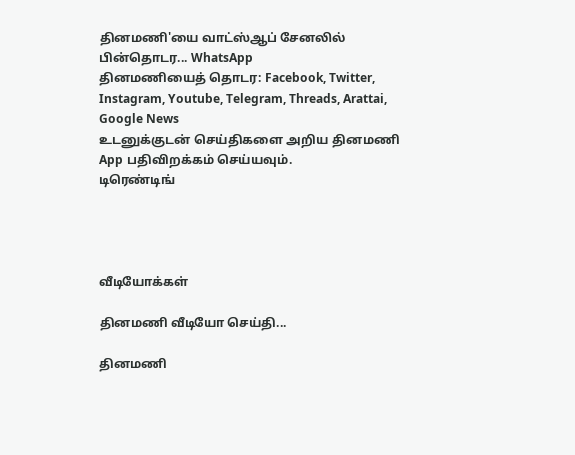தினமணி'யை வாட்ஸ்ஆப் சேனலில் பின்தொடர... WhatsApp
தினமணியைத் தொடர: Facebook, Twitter, Instagram, Youtube, Telegram, Threads, Arattai, Google News
உடனுக்குடன் செய்திகளை அறிய தினமணி App பதிவிறக்கம் செய்யவும்.
டிரெண்டிங்




வீடியோக்கள்

தினமணி வீடியோ செய்தி...

தினமணி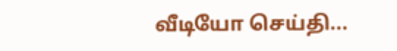வீடியோ செய்தி...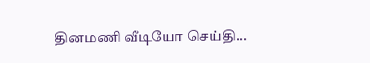தினமணி வீடியோ செய்தி...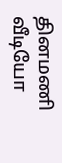தினமணி வீடியோ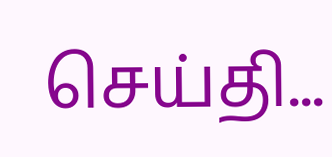செய்தி...